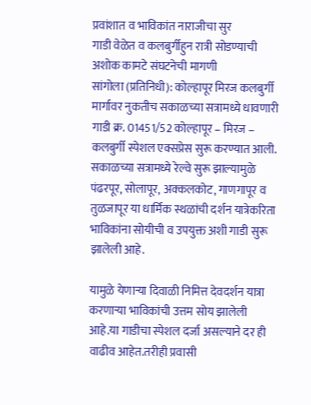प्रवांशात व भाविकांत नाराजीचा सुर
गाडी वेळेत व कलबुर्गीहुन रात्री सोडण्याची अशोक कामटे संघटनेची मागणी
सांगोला (प्रतिनिधी): कोल्हापूर मिरज कलबुर्गी मार्गावर नुकतीच सकाळच्या सत्रामध्ये धावणारी गाडी क्र. 01451/52 कोल्हापूर – मिरज – कलबुर्गी स्पेशल एक्सप्रेस सुरू करण्यात आली.
सकाळच्या सत्रामध्ये रेल्वे सुरू झाल्यामुळे पंढरपूर, सोलापूर, अक्कलकोट, गाणगापूर व तुळजापूर या धार्मिक स्थळांची दर्शन यात्रेकरिता भाविकांना सोयीची व उपयुक्त अशी गाडी सुरू झालेली आहे.

यामुळे येणाऱ्या दिवाळी निमित्त देवदर्शन यात्रा करणाऱ्या भाविकांची उत्तम सोय झालेली आहे.या गाडीचा स्पेशल दर्जा असल्याने दर ही वाढीव आहेत.तरीही प्रवासी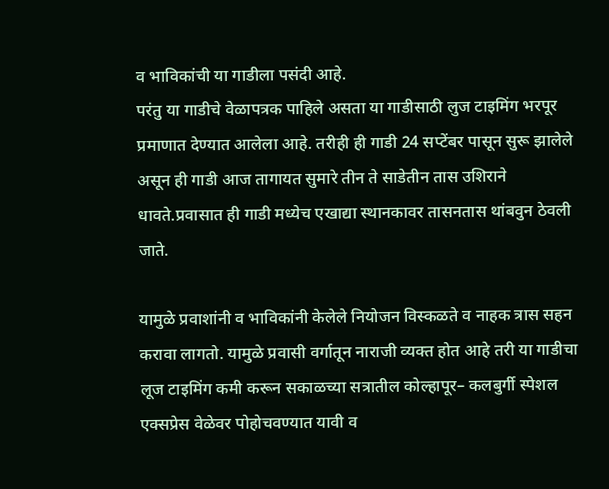व भाविकांची या गाडीला पसंदी आहे.
परंतु या गाडीचे वेळापत्रक पाहिले असता या गाडीसाठी लुज टाइमिंग भरपूर प्रमाणात देण्यात आलेला आहे. तरीही ही गाडी 24 सप्टेंबर पासून सुरू झालेले असून ही गाडी आज तागायत सुमारे तीन ते साडेतीन तास उशिराने धावते.प्रवासात ही गाडी मध्येच एखाद्या स्थानकावर तासनतास थांबवुन ठेवली जाते.

यामुळे प्रवाशांनी व भाविकांनी केलेले नियोजन विस्कळते व नाहक त्रास सहन करावा लागतो. यामुळे प्रवासी वर्गातून नाराजी व्यक्त होत आहे तरी या गाडीचा लूज टाइमिंग कमी करून सकाळच्या सत्रातील कोल्हापूर– कलबुर्गी स्पेशल एक्सप्रेस वेळेवर पोहोचवण्यात यावी व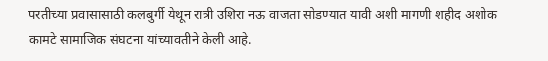परतीच्या प्रवासासाठी कलबुर्गी येथून रात्री उशिरा नऊ वाजता सोडण्यात यावी अशी मागणी शहीद अशोक कामटे सामाजिक संघटना यांच्यावतीने केली आहे.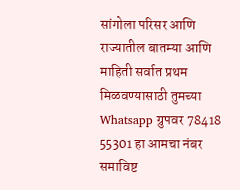सांगोला परिसर आणि राज्यातील बातम्या आणि माहिती सर्वात प्रथम मिळवण्यासाठी तुमच्या Whatsapp ग्रुपवर 78418 55301 हा आमचा नंबर समाविष्ट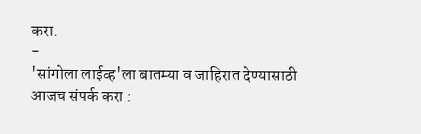करा.
-
'सांगोला लाईव्ह'ला बातम्या व जाहिरात देण्यासाठी आजच संपर्क करा :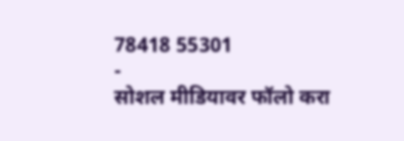78418 55301
-
सोशल मीडियावर फॉलो करा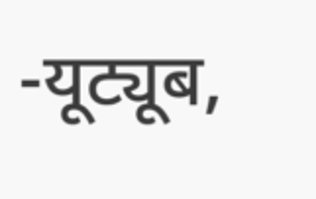-यूट्यूब,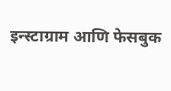इन्स्टाग्राम आणि फेसबुक